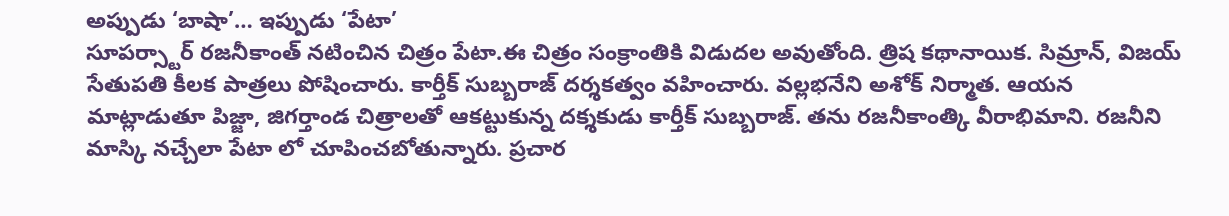అప్పుడు ‘బాషా’… ఇప్పుడు ‘పేటా’
సూపర్స్టార్ రజనీకాంత్ నటించిన చిత్రం పేటా.ఈ చిత్రం సంక్రాంతికి విడుదల అవుతోంది. త్రిష కథానాయిక. సిమ్రాన్, విజయ్ సేతుపతి కీలక పాత్రలు పోషించారు. కార్తీక్ సుబ్బరాజ్ దర్శకత్వం వహించారు. వల్లభనేని అశోక్ నిర్మాత. ఆయన మాట్లాడుతూ పిజ్జా, జిగర్తాండ చిత్రాలతో ఆకట్టుకున్న దక్శకుడు కార్తీక్ సుబ్బరాజ్. తను రజనీకాంత్కి వీరాభిమాని. రజనీని మాస్కి నచ్చేలా పేటా లో చూపించబోతున్నారు. ప్రచార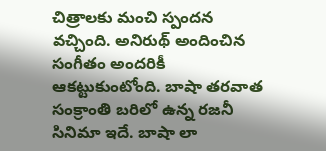చిత్రాలకు మంచి స్పందన వచ్చింది. అనిరుథ్ అందించిన సంగీతం అందరికీ ఆకట్టుకుంటోంది. బాషా తరవాత సంక్రాంతి బరిలో ఉన్న రజనీ సినిమా ఇదే. బాషా లా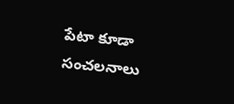పేటా కూడా సంచలనాలు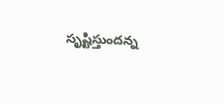సృష్టిస్తుందన్న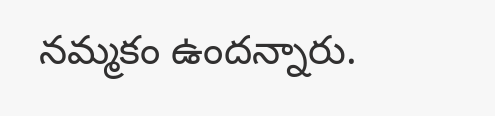నమ్మకం ఉందన్నారు.